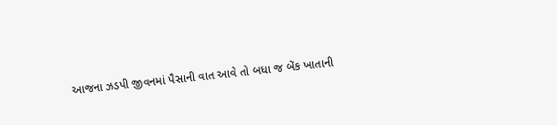આજના ઝડપી જીવનમાં પૈસાની વાત આવે તો બધા જ બેંક ખાતાની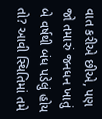વાત કરીએ છીએ, પણ જો તમારું જનધન ખાતું બે વર્ષથી બંધ પડેલું હોય તો? આવી સ્થિતિમાં તમે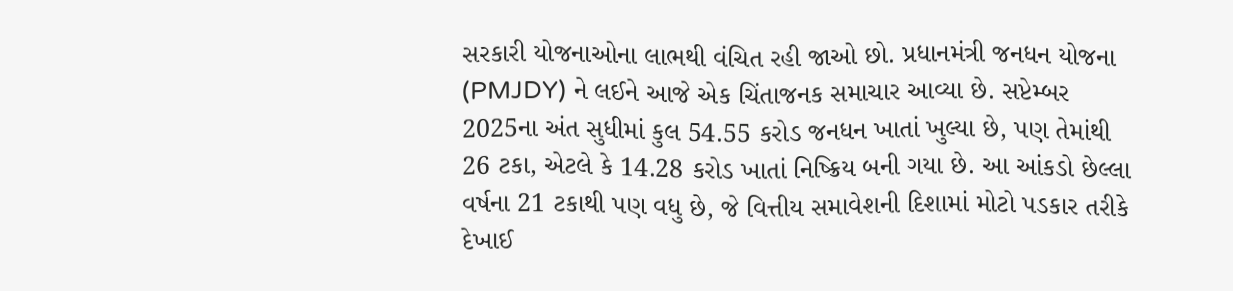સરકારી યોજનાઓના લાભથી વંચિત રહી જાઓ છો. પ્રધાનમંત્રી જનધન યોજના (PMJDY) ને લઈને આજે એક ચિંતાજનક સમાચાર આવ્યા છે. સપ્ટેમ્બર 2025ના અંત સુધીમાં કુલ 54.55 કરોડ જનધન ખાતાં ખુલ્યા છે, પણ તેમાંથી 26 ટકા, એટલે કે 14.28 કરોડ ખાતાં નિષ્ક્રિય બની ગયા છે. આ આંકડો છેલ્લા વર્ષના 21 ટકાથી પણ વધુ છે, જે વિત્તીય સમાવેશની દિશામાં મોટો પડકાર તરીકે દેખાઈ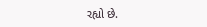રહ્યો છે.